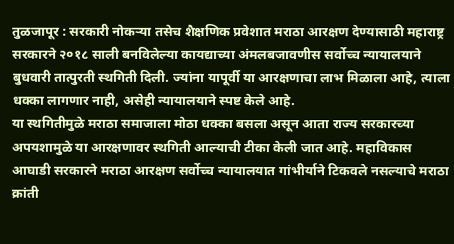तुळजापूर : सरकारी नोकऱ्या तसेच शैक्षणिक प्रवेशात मराठा आरक्षण देण्यासाठी महाराष्ट्र सरकारने २०१८ साली बनविलेल्या कायद्याच्या अंमलबजावणीस सर्वोच्च न्यायालयाने बुधवारी तात्पुरती स्थगिती दिली. ज्यांना यापूर्वी या आरक्षणाचा लाभ मिळाला आहे, त्याला धक्का लागणार नाही, असेही न्यायालयाने स्पष्ट केले आहे.
या स्थगितीमुळे मराठा समाजाला मोठा धक्का बसला असून आता राज्य सरकारच्या अपयशामुळे या आरक्षणावर स्थगिती आल्याची टीका केली जात आहे. महाविकास आघाडी सरकारने मराठा आरक्षण सर्वोच्च न्यायालयात गांभीर्याने टिकवले नसल्याचे मराठा क्रांती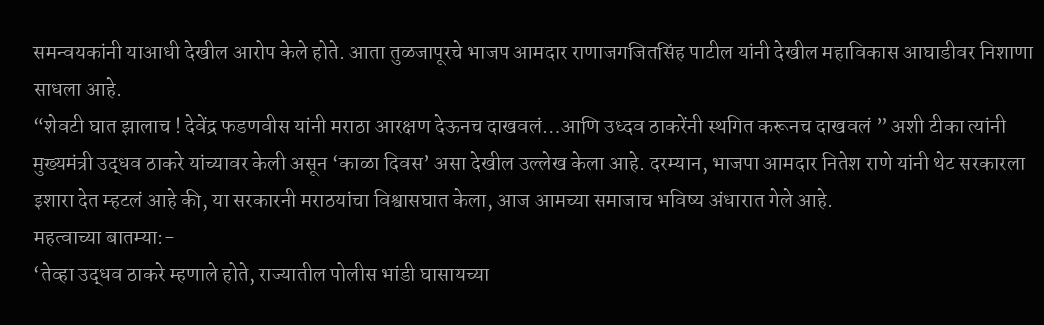समन्वयकांनी याआधी देखील आरोप केले होते. आता तुळजापूरचे भाजप आमदार राणाजगजितसिंह पाटील यांनी देखील महाविकास आघाडीवर निशाणा साधला आहे.
“शेवटी घात झालाच ! देवेंद्र फडणवीस यांनी मराठा आरक्षण देऊनच दाखवलं…आणि उध्दव ठाकरेंनी स्थगित करूनच दाखवलं ” अशी टीका त्यांनी मुख्यमंत्री उद्धव ठाकरे यांच्यावर केली असून ‘काळा दिवस’ असा देखील उल्लेख केला आहे. दरम्यान, भाजपा आमदार नितेश राणे यांनी थेट सरकारला इशारा देत म्हटलं आहे की, या सरकारनी मराठयांचा विश्वासघात केला, आज आमच्या समाजाच भविष्य अंधारात गेले आहे.
महत्वाच्या बातम्या:-
‘तेव्हा उद्धव ठाकरे म्हणाले होते, राज्यातील पोलीस भांडी घासायच्या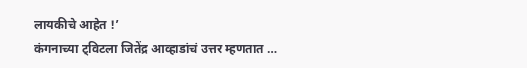लायकीचे आहेत !’
कंगनाच्या ट्विटला जितेंद्र आव्हाडांचं उत्तर म्हणतात …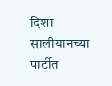दिशा सालीयानच्या पार्टीत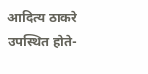आदित्य ठाकरे उपस्थित होते-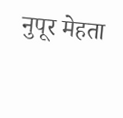नुपूर मेहता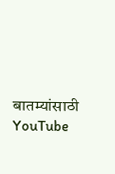बातम्यांसाठी YouTube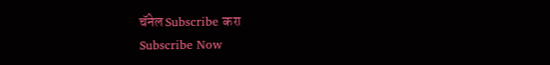चॅनेल Subscribe करा
Subscribe Now